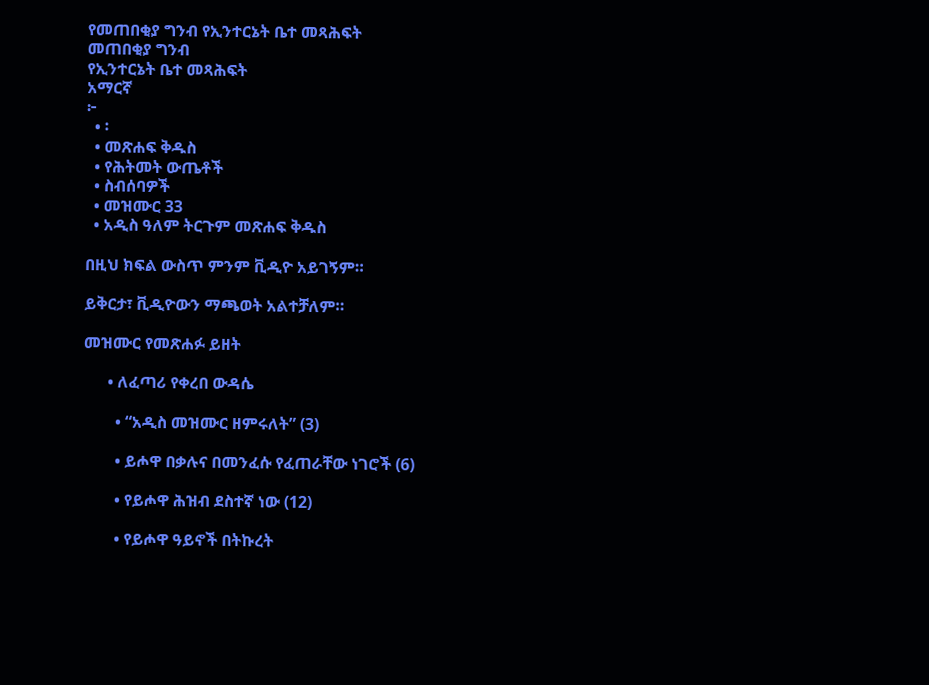የመጠበቂያ ግንብ የኢንተርኔት ቤተ መጻሕፍት
መጠበቂያ ግንብ
የኢንተርኔት ቤተ መጻሕፍት
አማርኛ
፦
  • ፡
  • መጽሐፍ ቅዱስ
  • የሕትመት ውጤቶች
  • ስብሰባዎች
  • መዝሙር 33
  • አዲስ ዓለም ትርጉም መጽሐፍ ቅዱስ

በዚህ ክፍል ውስጥ ምንም ቪዲዮ አይገኝም።

ይቅርታ፣ ቪዲዮውን ማጫወት አልተቻለም።

መዝሙር የመጽሐፉ ይዘት

      • ለፈጣሪ የቀረበ ውዳሴ

        • “አዲስ መዝሙር ዘምሩለት” (3)

        • ይሖዋ በቃሉና በመንፈሱ የፈጠራቸው ነገሮች (6)

        • የይሖዋ ሕዝብ ደስተኛ ነው (12)

        • የይሖዋ ዓይኖች በትኩረት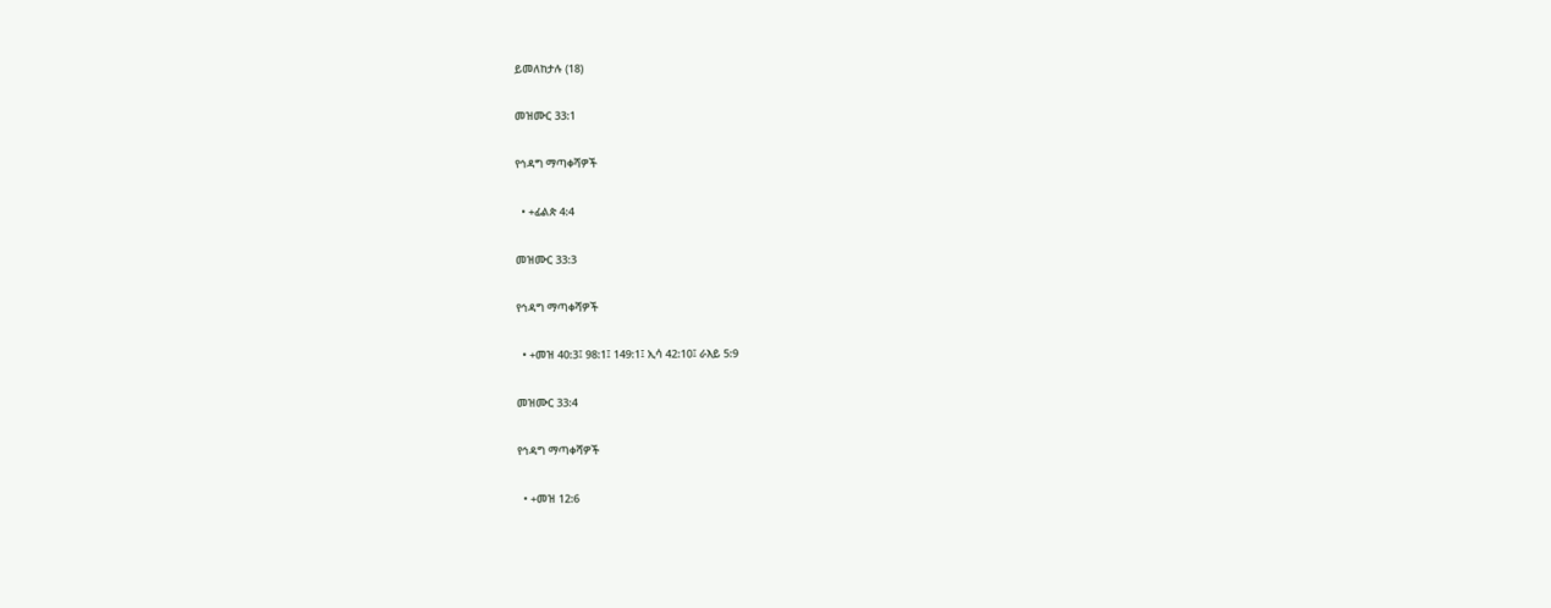ይመለከታሉ (18)

መዝሙር 33:1

የኅዳግ ማጣቀሻዎች

  • +ፊልጵ 4:4

መዝሙር 33:3

የኅዳግ ማጣቀሻዎች

  • +መዝ 40:3፤ 98:1፤ 149:1፤ ኢሳ 42:10፤ ራእይ 5:9

መዝሙር 33:4

የኅዳግ ማጣቀሻዎች

  • +መዝ 12:6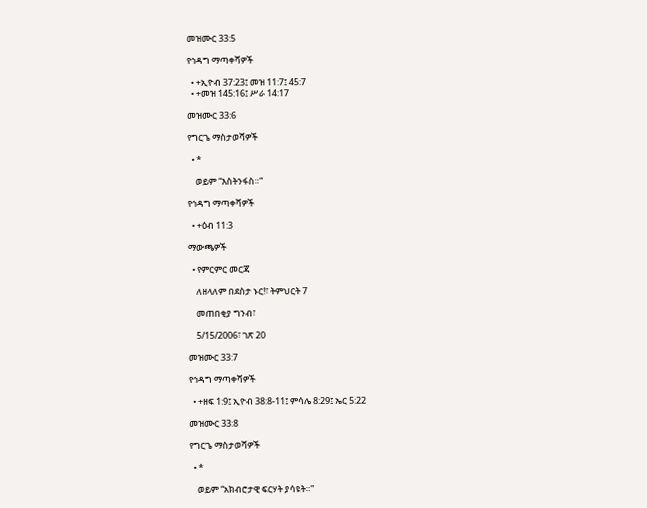መዝሙር 33:5

የኅዳግ ማጣቀሻዎች

  • +ኢዮብ 37:23፤ መዝ 11:7፤ 45:7
  • +መዝ 145:16፤ ሥራ 14:17

መዝሙር 33:6

የግርጌ ማስታወሻዎች

  • *

    ወይም “እስትንፋስ።”

የኅዳግ ማጣቀሻዎች

  • +ዕብ 11:3

ማውጫዎች

  • የምርምር መርጃ

    ለዘላለም በደስታ ኑር!፣ ትምህርት 7

    መጠበቂያ ግንብ፣

    5/15/2006፣ ገጽ 20

መዝሙር 33:7

የኅዳግ ማጣቀሻዎች

  • +ዘፍ 1:9፤ ኢዮብ 38:8-11፤ ምሳሌ 8:29፤ ኤር 5:22

መዝሙር 33:8

የግርጌ ማስታወሻዎች

  • *

    ወይም “አክብሮታዊ ፍርሃት ያሳዩት።”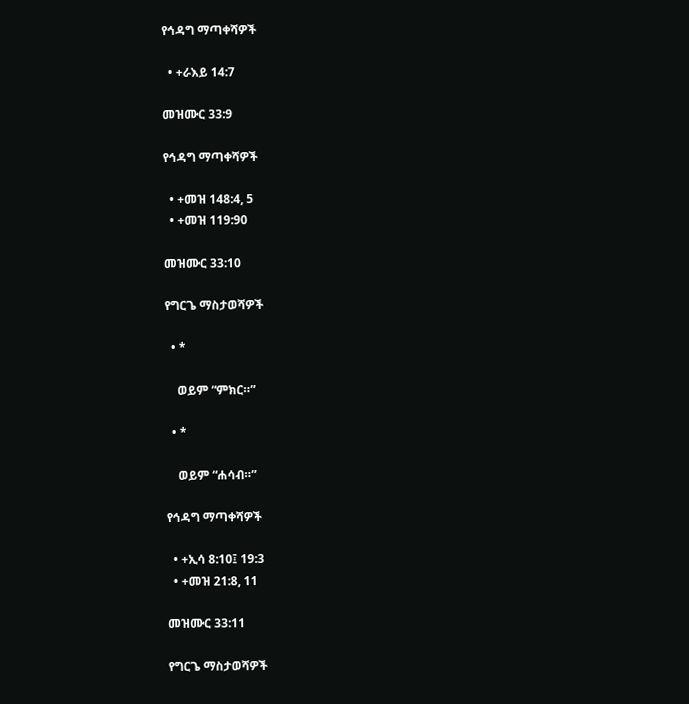የኅዳግ ማጣቀሻዎች

  • +ራእይ 14:7

መዝሙር 33:9

የኅዳግ ማጣቀሻዎች

  • +መዝ 148:4, 5
  • +መዝ 119:90

መዝሙር 33:10

የግርጌ ማስታወሻዎች

  • *

    ወይም “ምክር።”

  • *

    ወይም “ሐሳብ።”

የኅዳግ ማጣቀሻዎች

  • +ኢሳ 8:10፤ 19:3
  • +መዝ 21:8, 11

መዝሙር 33:11

የግርጌ ማስታወሻዎች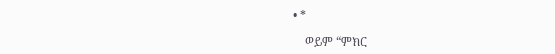• *

    ወይም “ምክር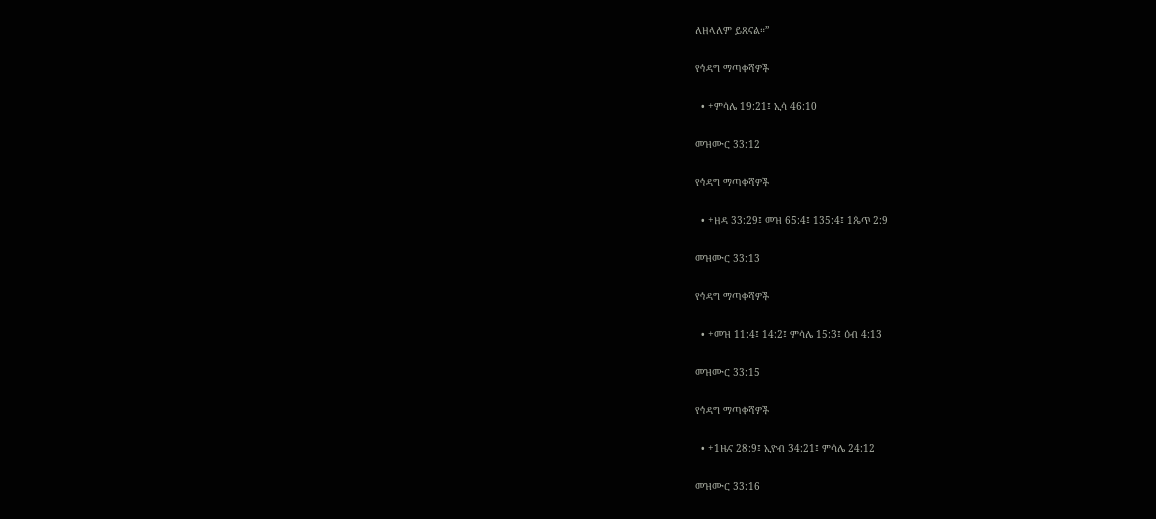ለዘላለም ይጸናል።”

የኅዳግ ማጣቀሻዎች

  • +ምሳሌ 19:21፤ ኢሳ 46:10

መዝሙር 33:12

የኅዳግ ማጣቀሻዎች

  • +ዘዳ 33:29፤ መዝ 65:4፤ 135:4፤ 1ጴጥ 2:9

መዝሙር 33:13

የኅዳግ ማጣቀሻዎች

  • +መዝ 11:4፤ 14:2፤ ምሳሌ 15:3፤ ዕብ 4:13

መዝሙር 33:15

የኅዳግ ማጣቀሻዎች

  • +1ዜና 28:9፤ ኢዮብ 34:21፤ ምሳሌ 24:12

መዝሙር 33:16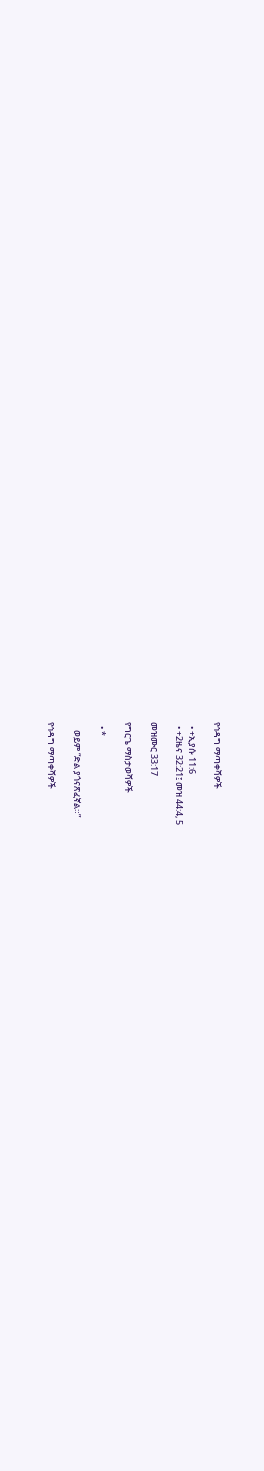የኅዳግ ማጣቀሻዎች

  • +ኢያሱ 11:6
  • +2ዜና 32:21፤ መዝ 44:4, 5

መዝሙር 33:17

የግርጌ ማስታወሻዎች

  • *

    ወይም “ድል ያጎናጽፈኛል።”

የኅዳግ ማጣቀሻዎች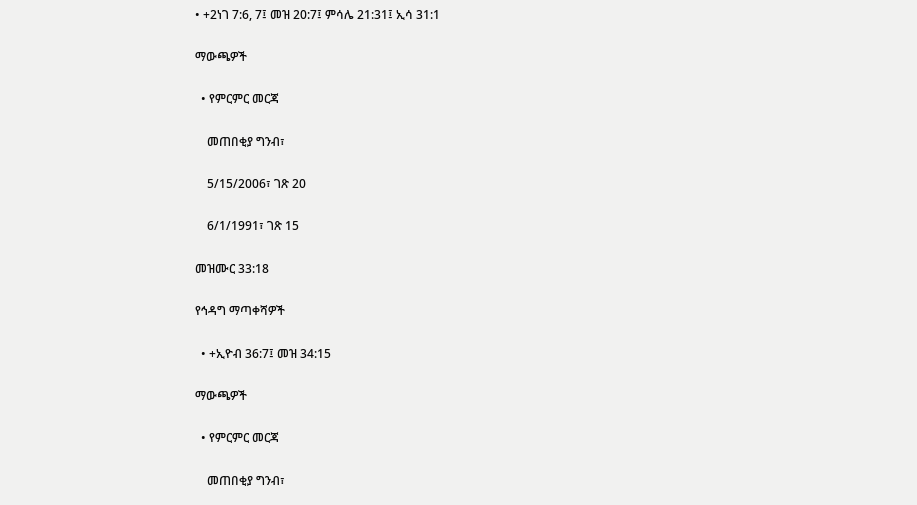• +2ነገ 7:6, 7፤ መዝ 20:7፤ ምሳሌ 21:31፤ ኢሳ 31:1

ማውጫዎች

  • የምርምር መርጃ

    መጠበቂያ ግንብ፣

    5/15/2006፣ ገጽ 20

    6/1/1991፣ ገጽ 15

መዝሙር 33:18

የኅዳግ ማጣቀሻዎች

  • +ኢዮብ 36:7፤ መዝ 34:15

ማውጫዎች

  • የምርምር መርጃ

    መጠበቂያ ግንብ፣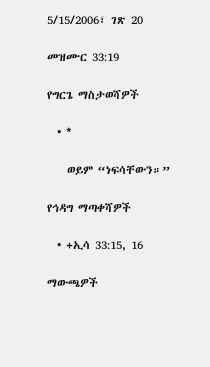5/15/2006፣ ገጽ 20

መዝሙር 33:19

የግርጌ ማስታወሻዎች

  • *

    ወይም “ነፍሳቸውን።”

የኅዳግ ማጣቀሻዎች

  • +ኢሳ 33:15, 16

ማውጫዎች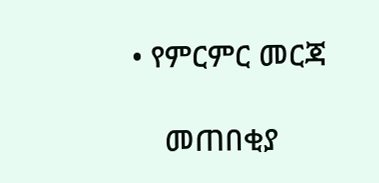• የምርምር መርጃ

    መጠበቂያ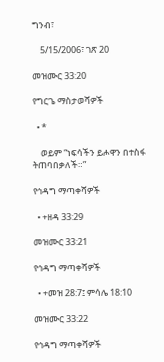ግንብ፣

    5/15/2006፣ ገጽ 20

መዝሙር 33:20

የግርጌ ማስታወሻዎች

  • *

    ወይም “ነፍሳችን ይሖዋን በተስፋ ትጠባበቃለች።”

የኅዳግ ማጣቀሻዎች

  • +ዘዳ 33:29

መዝሙር 33:21

የኅዳግ ማጣቀሻዎች

  • +መዝ 28:7፤ ምሳሌ 18:10

መዝሙር 33:22

የኅዳግ ማጣቀሻዎች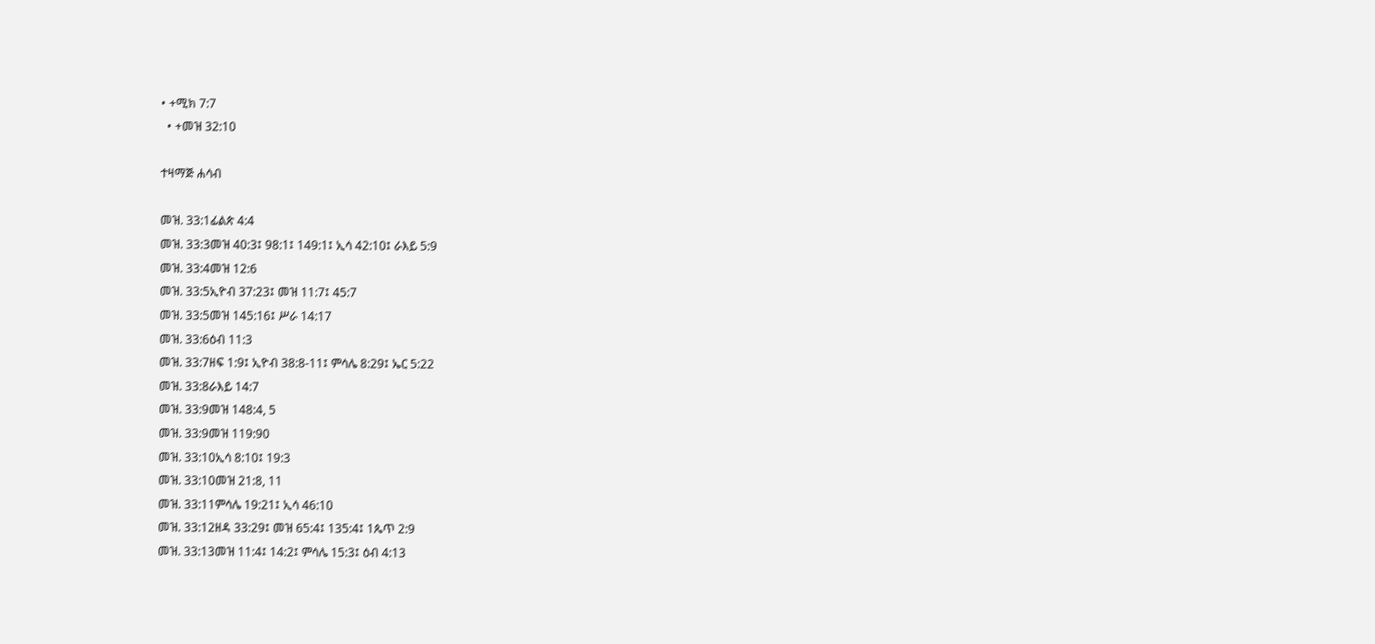• +ሚክ 7:7
  • +መዝ 32:10

ተዛማጅ ሐሳብ

መዝ. 33:1ፊልጵ 4:4
መዝ. 33:3መዝ 40:3፤ 98:1፤ 149:1፤ ኢሳ 42:10፤ ራእይ 5:9
መዝ. 33:4መዝ 12:6
መዝ. 33:5ኢዮብ 37:23፤ መዝ 11:7፤ 45:7
መዝ. 33:5መዝ 145:16፤ ሥራ 14:17
መዝ. 33:6ዕብ 11:3
መዝ. 33:7ዘፍ 1:9፤ ኢዮብ 38:8-11፤ ምሳሌ 8:29፤ ኤር 5:22
መዝ. 33:8ራእይ 14:7
መዝ. 33:9መዝ 148:4, 5
መዝ. 33:9መዝ 119:90
መዝ. 33:10ኢሳ 8:10፤ 19:3
መዝ. 33:10መዝ 21:8, 11
መዝ. 33:11ምሳሌ 19:21፤ ኢሳ 46:10
መዝ. 33:12ዘዳ 33:29፤ መዝ 65:4፤ 135:4፤ 1ጴጥ 2:9
መዝ. 33:13መዝ 11:4፤ 14:2፤ ምሳሌ 15:3፤ ዕብ 4:13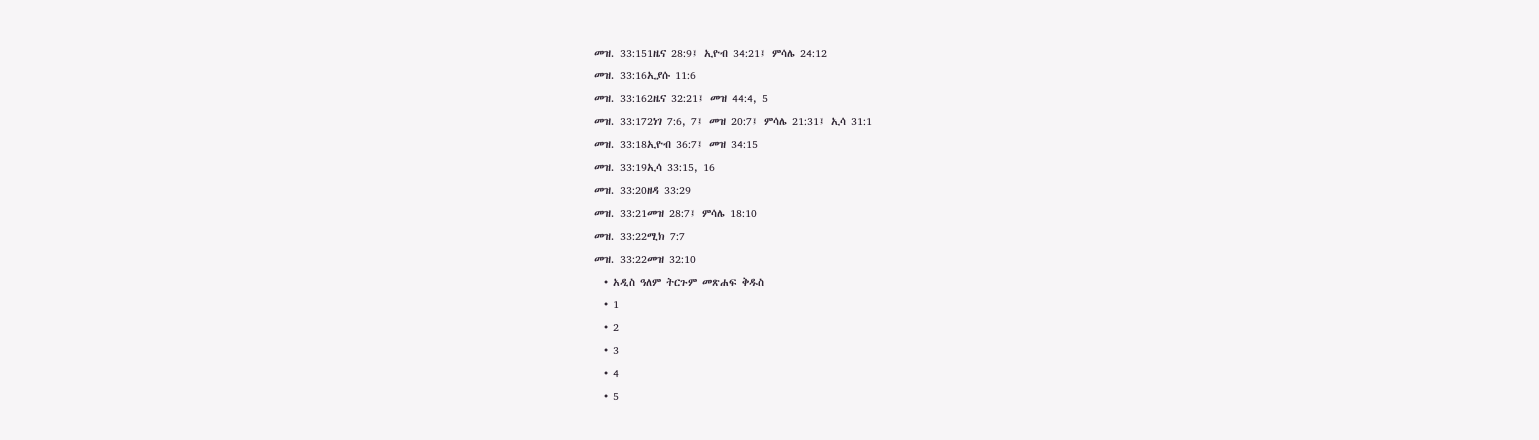መዝ. 33:151ዜና 28:9፤ ኢዮብ 34:21፤ ምሳሌ 24:12
መዝ. 33:16ኢያሱ 11:6
መዝ. 33:162ዜና 32:21፤ መዝ 44:4, 5
መዝ. 33:172ነገ 7:6, 7፤ መዝ 20:7፤ ምሳሌ 21:31፤ ኢሳ 31:1
መዝ. 33:18ኢዮብ 36:7፤ መዝ 34:15
መዝ. 33:19ኢሳ 33:15, 16
መዝ. 33:20ዘዳ 33:29
መዝ. 33:21መዝ 28:7፤ ምሳሌ 18:10
መዝ. 33:22ሚክ 7:7
መዝ. 33:22መዝ 32:10
  • አዲስ ዓለም ትርጉም መጽሐፍ ቅዱስ
  • 1
  • 2
  • 3
  • 4
  • 5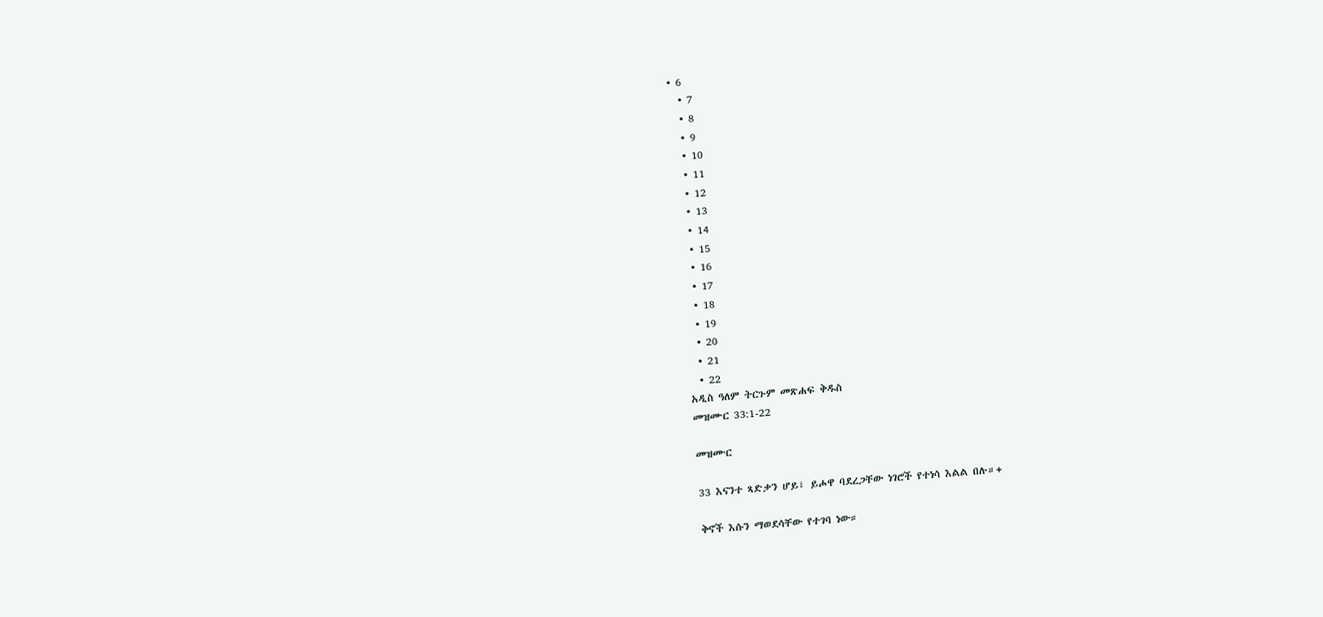• 6
  • 7
  • 8
  • 9
  • 10
  • 11
  • 12
  • 13
  • 14
  • 15
  • 16
  • 17
  • 18
  • 19
  • 20
  • 21
  • 22
አዲስ ዓለም ትርጉም መጽሐፍ ቅዱስ
መዝሙር 33:1-22

መዝሙር

33 እናንተ ጻድቃን ሆይ፣ ይሖዋ ባደረጋቸው ነገሮች የተነሳ እልል በሉ።+

ቅኖች እሱን ማወደሳቸው የተገባ ነው።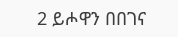2 ይሖዋን በበገና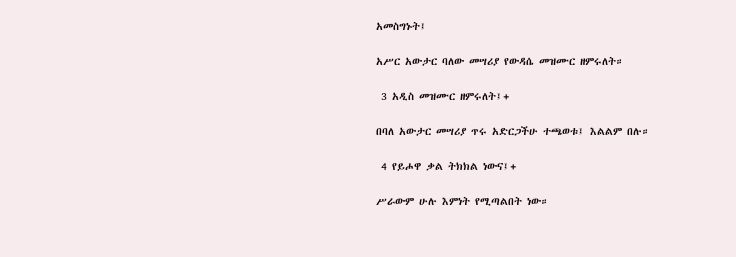አመስግኑት፤

አሥር አውታር ባለው መሣሪያ የውዳሴ መዝሙር ዘምሩለት።

 3 አዲስ መዝሙር ዘምሩለት፤+

በባለ አውታር መሣሪያ ጥሩ አድርጋችሁ ተጫወቱ፤ እልልም በሉ።

 4 የይሖዋ ቃል ትክክል ነውና፤+

ሥራውም ሁሉ እምነት የሚጣልበት ነው።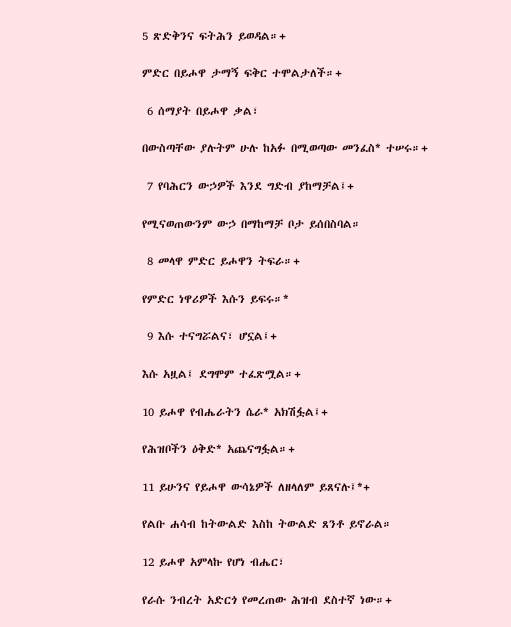5 ጽድቅንና ፍትሕን ይወዳል።+

ምድር በይሖዋ ታማኝ ፍቅር ተሞልታለች።+

 6 ሰማያት በይሖዋ ቃል፣

በውስጣቸው ያሉትም ሁሉ ከአፉ በሚወጣው መንፈስ* ተሠሩ።+

 7 የባሕርን ውኃዎች እንደ ግድብ ያከማቻል፤+

የሚናወጠውንም ውኃ በማከማቻ ቦታ ይሰበስባል።

 8 መላዋ ምድር ይሖዋን ትፍራ።+

የምድር ነዋሪዎች እሱን ይፍሩ።*

 9 እሱ ተናግሯልና፣ ሆኗል፤+

እሱ አዟል፤ ደግሞም ተፈጽሟል።+

10 ይሖዋ የብሔራትን ሴራ* አክሽፏል፤+

የሕዝቦችን ዕቅድ* አጨናግፏል።+

11 ይሁንና የይሖዋ ውሳኔዎች ለዘላለም ይጸናሉ፤*+

የልቡ ሐሳብ ከትውልድ እስከ ትውልድ ጸንቶ ይኖራል።

12 ይሖዋ አምላኩ የሆነ ብሔር፣

የራሱ ንብረት አድርጎ የመረጠው ሕዝብ ደስተኛ ነው።+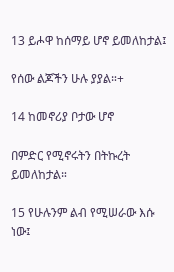13 ይሖዋ ከሰማይ ሆኖ ይመለከታል፤

የሰው ልጆችን ሁሉ ያያል።+

14 ከመኖሪያ ቦታው ሆኖ

በምድር የሚኖሩትን በትኩረት ይመለከታል።

15 የሁሉንም ልብ የሚሠራው እሱ ነው፤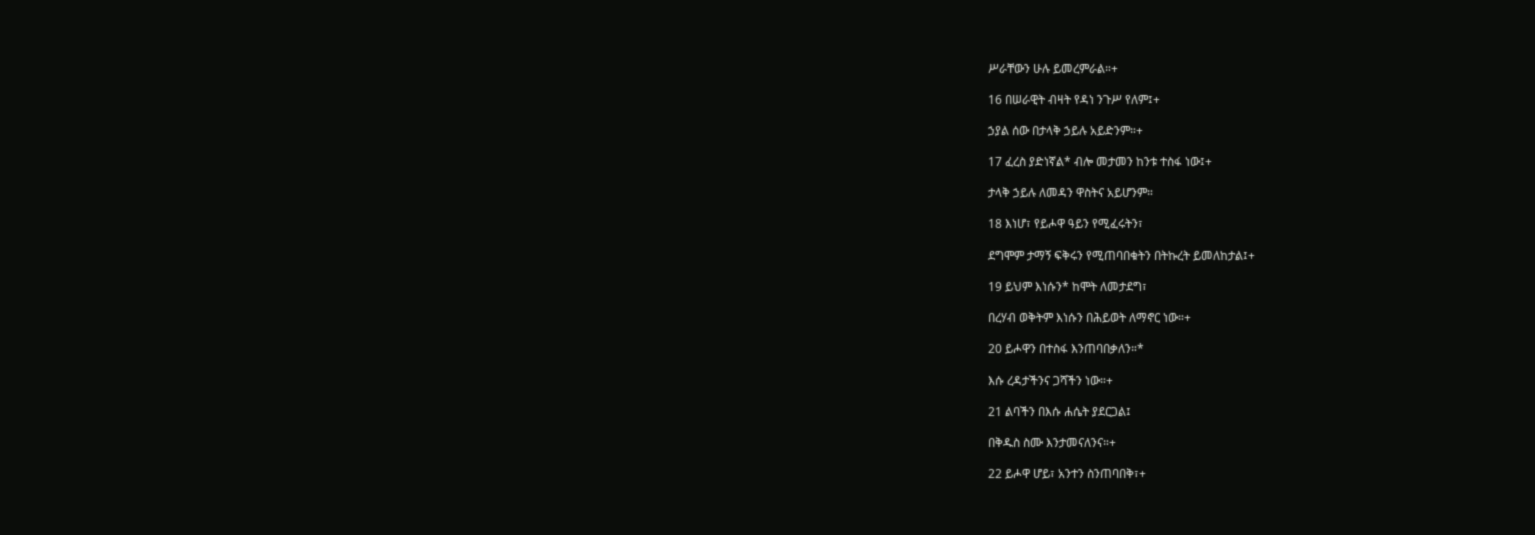ሥራቸውን ሁሉ ይመረምራል።+

16 በሠራዊት ብዛት የዳነ ንጉሥ የለም፤+

ኃያል ሰው በታላቅ ኃይሉ አይድንም።+

17 ፈረስ ያድነኛል* ብሎ መታመን ከንቱ ተስፋ ነው፤+

ታላቅ ኃይሉ ለመዳን ዋስትና አይሆንም።

18 እነሆ፣ የይሖዋ ዓይን የሚፈሩትን፣

ደግሞም ታማኝ ፍቅሩን የሚጠባበቁትን በትኩረት ይመለከታል፤+

19 ይህም እነሱን* ከሞት ለመታደግ፣

በረሃብ ወቅትም እነሱን በሕይወት ለማኖር ነው።+

20 ይሖዋን በተስፋ እንጠባበቃለን።*

እሱ ረዳታችንና ጋሻችን ነው።+

21 ልባችን በእሱ ሐሴት ያደርጋል፤

በቅዱስ ስሙ እንታመናለንና።+

22 ይሖዋ ሆይ፣ አንተን ስንጠባበቅ፣+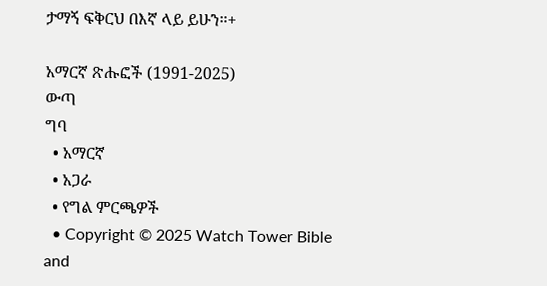ታማኝ ፍቅርህ በእኛ ላይ ይሁን።+

አማርኛ ጽሑፎች (1991-2025)
ውጣ
ግባ
  • አማርኛ
  • አጋራ
  • የግል ምርጫዎች
  • Copyright © 2025 Watch Tower Bible and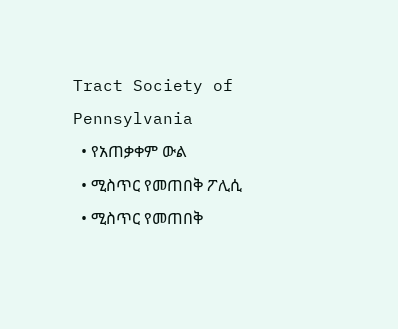Tract Society of Pennsylvania
  • የአጠቃቀም ውል
  • ሚስጥር የመጠበቅ ፖሊሲ
  • ሚስጥር የመጠበቅ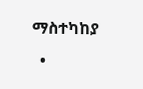ማስተካከያ
  •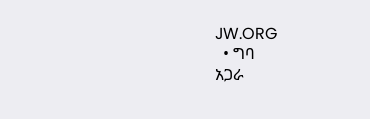JW.ORG
  • ግባ
አጋራ